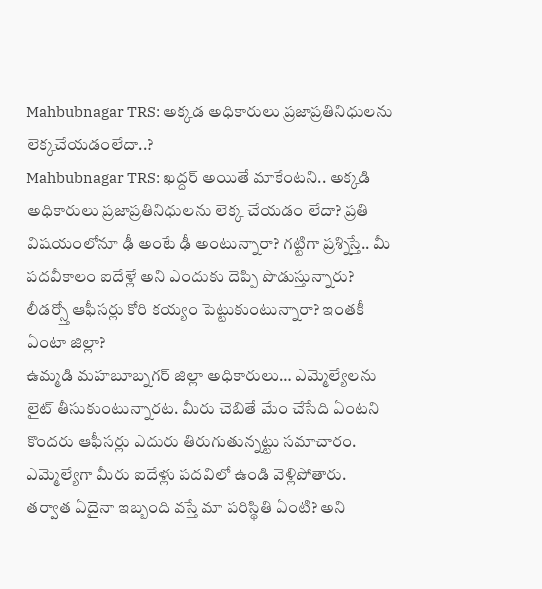Mahbubnagar TRS: అక్కడ అధికారులు ప్రజాప్రతినిధులను లెక్కచేయడంలేదా..?
Mahbubnagar TRS: ఖద్దర్ అయితే మాకేంటని.. అక్కడి అధికారులు ప్రజాప్రతినిధులను లెక్క చేయడం లేదా? ప్రతి విషయంలోనూ ఢీ అంటే ఢీ అంటున్నారా? గట్టిగా ప్రశ్నిస్తే.. మీ పదవీకాలం ఐదేళ్లే అని ఎందుకు దెప్పి పొడుస్తున్నారు? లీడర్స్తో ఆఫీసర్లు కోరి కయ్యం పెట్టుకుంటున్నారా? ఇంతకీ ఏంటా జిల్లా?
ఉమ్మడి మహబూబ్నగర్ జిల్లా అధికారులు… ఎమ్మెల్యేలను లైట్ తీసుకుంటున్నారట. మీరు చెబితే మేం చేసేది ఏంటని కొందరు ఆఫీసర్లు ఎదురు తిరుగుతున్నట్టు సమాచారం. ఎమ్మెల్యేగా మీరు ఐదేళ్లు పదవిలో ఉండి వెళ్లిపోతారు. తర్వాత ఏదైనా ఇబ్బంది వస్తే మా పరిస్థితి ఏంటి? అని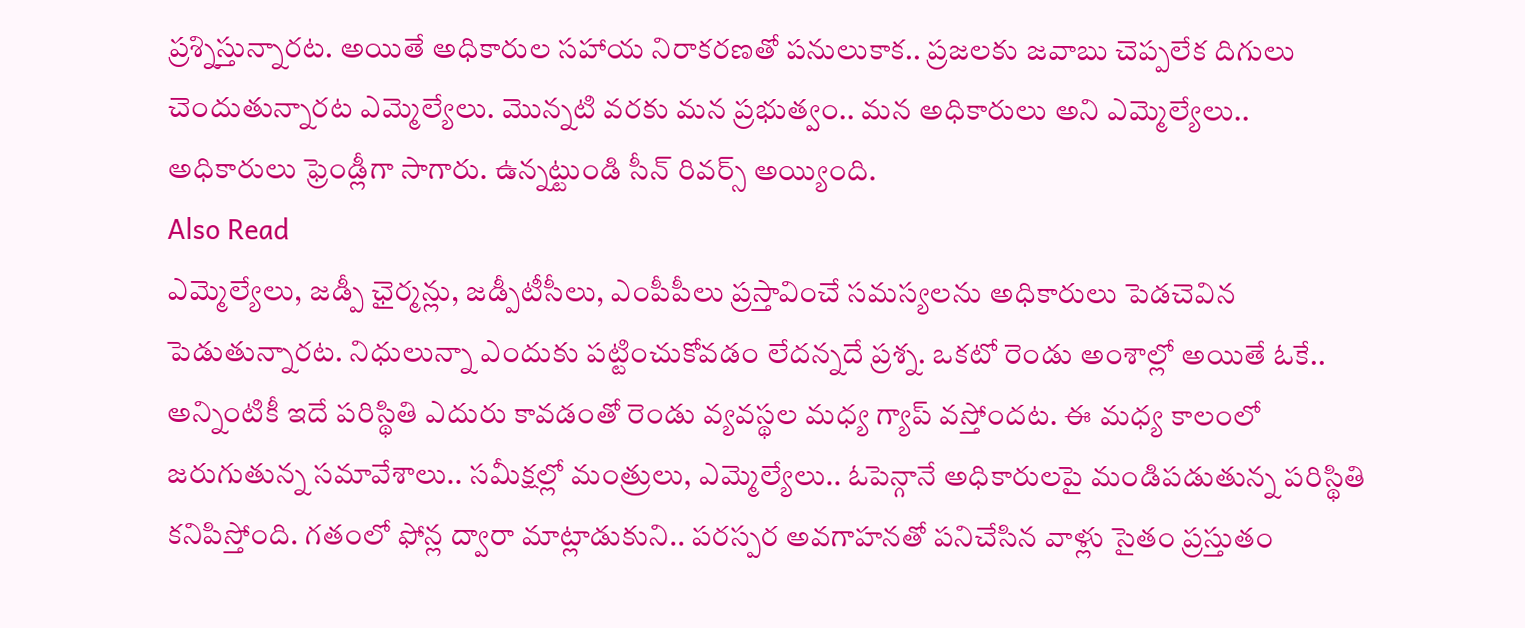ప్రశ్నిస్తున్నారట. అయితే అధికారుల సహాయ నిరాకరణతో పనులుకాక.. ప్రజలకు జవాబు చెప్పలేక దిగులు చెందుతున్నారట ఎమ్మెల్యేలు. మొన్నటి వరకు మన ప్రభుత్వం.. మన అధికారులు అని ఎమ్మెల్యేలు.. అధికారులు ఫ్రెండ్లీగా సాగారు. ఉన్నట్టుండి సీన్ రివర్స్ అయ్యింది.
Also Read
ఎమ్మెల్యేలు, జడ్పీ ఛైర్మన్లు, జడ్పీటీసీలు, ఎంపీపీలు ప్రస్తావించే సమస్యలను అధికారులు పెడచెవిన పెడుతున్నారట. నిధులున్నా ఎందుకు పట్టించుకోవడం లేదన్నదే ప్రశ్న. ఒకటో రెండు అంశాల్లో అయితే ఓకే.. అన్నింటికీ ఇదే పరిస్థితి ఎదురు కావడంతో రెండు వ్యవస్థల మధ్య గ్యాప్ వస్తోందట. ఈ మధ్య కాలంలో జరుగుతున్న సమావేశాలు.. సమీక్షల్లో మంత్రులు, ఎమ్మెల్యేలు.. ఓపెన్గానే అధికారులపై మండిపడుతున్న పరిస్థితి కనిపిస్తోంది. గతంలో ఫోన్ల ద్వారా మాట్లాడుకుని.. పరస్పర అవగాహనతో పనిచేసిన వాళ్లు సైతం ప్రస్తుతం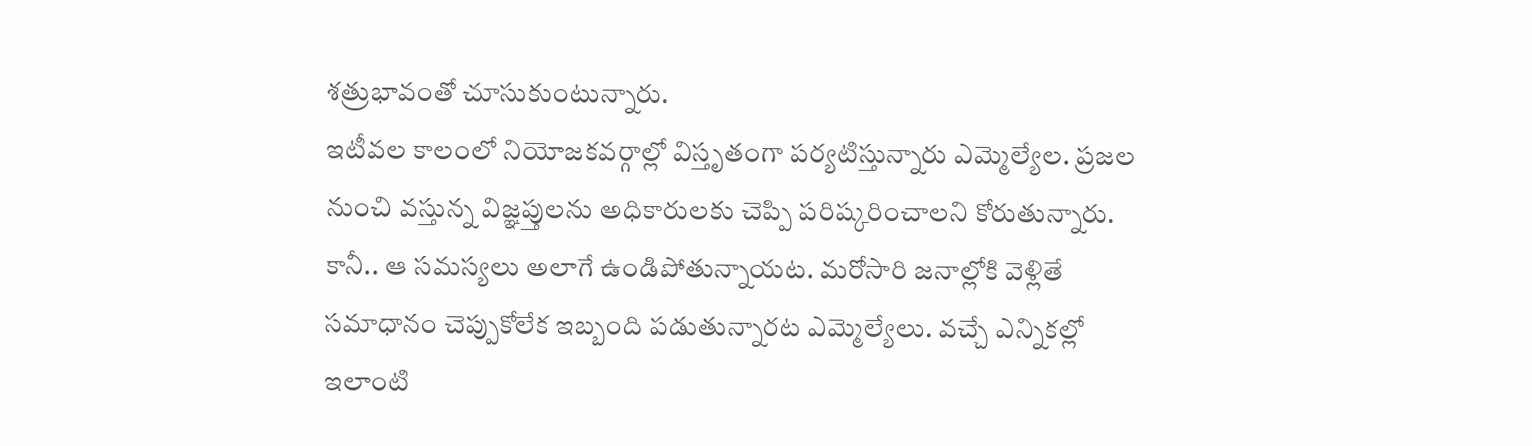శత్రుభావంతో చూసుకుంటున్నారు.
ఇటీవల కాలంలో నియోజకవర్గాల్లో విస్తృతంగా పర్యటిస్తున్నారు ఎమ్మెల్యేల. ప్రజల నుంచి వస్తున్న విజ్ఞప్తులను అధికారులకు చెప్పి పరిష్కరించాలని కోరుతున్నారు. కానీ.. ఆ సమస్యలు అలాగే ఉండిపోతున్నాయట. మరోసారి జనాల్లోకి వెళ్లితే సమాధానం చెప్పుకోలేక ఇబ్బంది పడుతున్నారట ఎమ్మెల్యేలు. వచ్చే ఎన్నికల్లో ఇలాంటి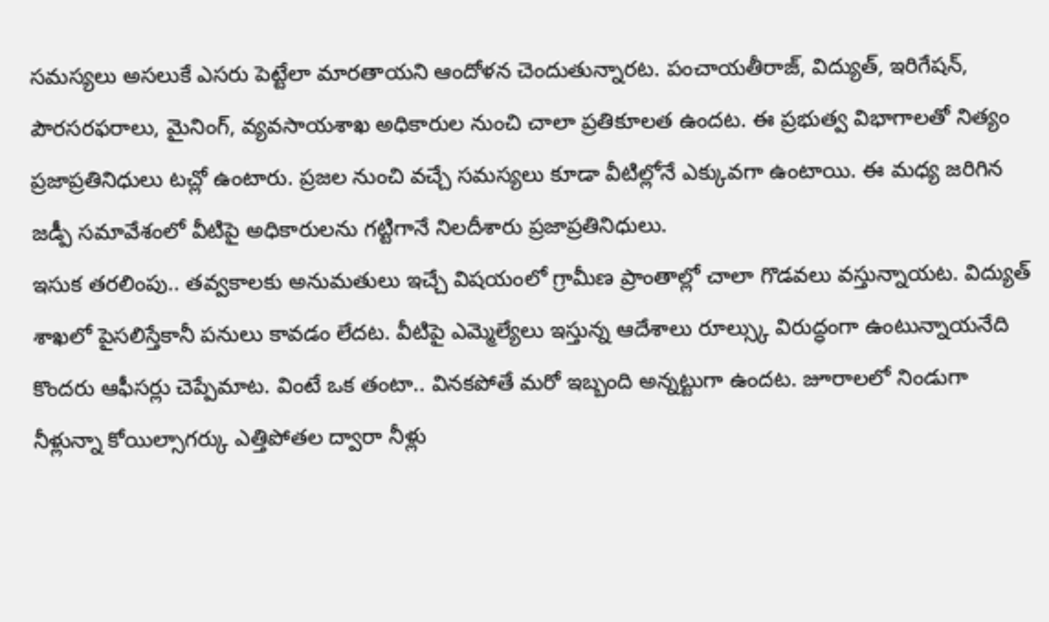సమస్యలు అసలుకే ఎసరు పెట్టేలా మారతాయని ఆందోళన చెందుతున్నారట. పంచాయతీరాజ్, విద్యుత్, ఇరిగేషన్, పౌరసరఫరాలు, మైనింగ్, వ్యవసాయశాఖ అధికారుల నుంచి చాలా ప్రతికూలత ఉందట. ఈ ప్రభుత్వ విభాగాలతో నిత్యం ప్రజాప్రతినిధులు టచ్లో ఉంటారు. ప్రజల నుంచి వచ్చే సమస్యలు కూడా వీటిల్లోనే ఎక్కువగా ఉంటాయి. ఈ మధ్య జరిగిన జడ్పీ సమావేశంలో వీటిపై అధికారులను గట్టిగానే నిలదీశారు ప్రజాప్రతినిధులు.
ఇసుక తరలింపు.. తవ్వకాలకు అనుమతులు ఇచ్చే విషయంలో గ్రామీణ ప్రాంతాల్లో చాలా గొడవలు వస్తున్నాయట. విద్యుత్ శాఖలో పైసలిస్తేకానీ పనులు కావడం లేదట. వీటిపై ఎమ్మెల్యేలు ఇస్తున్న ఆదేశాలు రూల్స్కు విరుద్ధంగా ఉంటున్నాయనేది కొందరు ఆఫీసర్లు చెప్పేమాట. వింటే ఒక తంటా.. వినకపోతే మరో ఇబ్బంది అన్నట్టుగా ఉందట. జూరాలలో నిండుగా నీళ్లున్నా కోయిల్సాగర్కు ఎత్తిపోతల ద్వారా నీళ్లు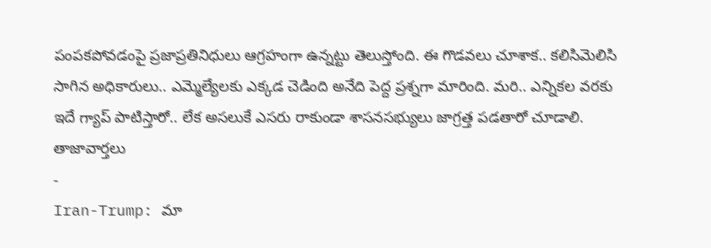పంపకపోవడంపై ప్రజాప్రతినిధులు ఆగ్రహంగా ఉన్నట్టు తెలుస్తోంది. ఈ గొడవలు చూశాక.. కలిసిమెలిసి సాగిన అధికారులు.. ఎమ్మెల్యేలకు ఎక్కడ చెడింది అనేది పెద్ద ప్రశ్నగా మారింది. మరి.. ఎన్నికల వరకు ఇదే గ్యాప్ పాటిస్తారో.. లేక అసలుకే ఎసరు రాకుండా శాసనసభ్యులు జాగ్రత్త పడతారో చూడాలి.
తాజావార్తలు
-
Iran-Trump: మా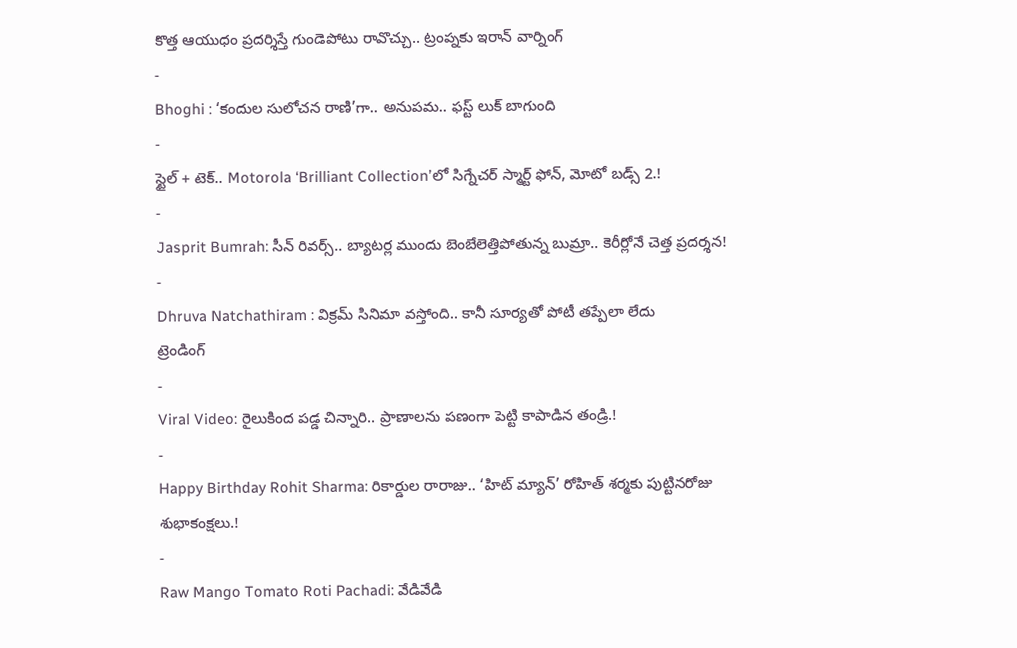కొత్త ఆయుధం ప్రదర్శిస్తే గుండెపోటు రావొచ్చు.. ట్రంప్నకు ఇరాన్ వార్నింగ్
-
Bhoghi : ‘కందుల సులోచన రాణి’గా.. అనుపమ.. ఫస్ట్ లుక్ బాగుంది
-
స్టైల్ + టెక్.. Motorola ‘Brilliant Collection’లో సిగ్నేచర్ స్మార్ట్ ఫోన్, మోటో బడ్స్ 2.!
-
Jasprit Bumrah: సీన్ రివర్స్.. బ్యాటర్ల ముందు బెంబేలెత్తిపోతున్న బుమ్రా.. కెరీర్లోనే చెత్త ప్రదర్శన!
-
Dhruva Natchathiram : విక్రమ్ సినిమా వస్తోంది.. కానీ సూర్యతో పోటీ తప్పేలా లేదు
ట్రెండింగ్
-
Viral Video: రైలుకింద పడ్డ చిన్నారి.. ప్రాణాలను పణంగా పెట్టి కాపాడిన తండ్రి.!
-
Happy Birthday Rohit Sharma: రికార్డుల రారాజు.. ‘హిట్ మ్యాన్’ రోహిత్ శర్మకు పుట్టినరోజు శుభాకంక్షలు.!
-
Raw Mango Tomato Roti Pachadi: వేడివేడి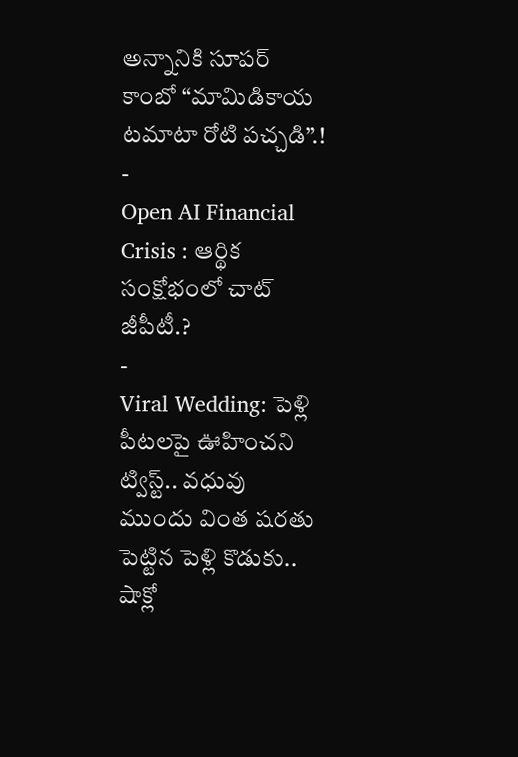అన్నానికి సూపర్ కాంబో “మామిడికాయ టమాటా రోటి పచ్చడి”.!
-
Open AI Financial Crisis : ఆర్థిక సంక్షోభంలో చాట్ జీపీటీ.?
-
Viral Wedding: పెళ్లి పీటలపై ఊహించని ట్విస్ట్.. వధువు ముందు వింత షరతు పెట్టిన పెళ్లి కొడుకు.. షాక్లో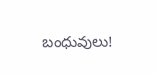బంధువులు!